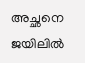അച്ഛനെ ജയിലില്‍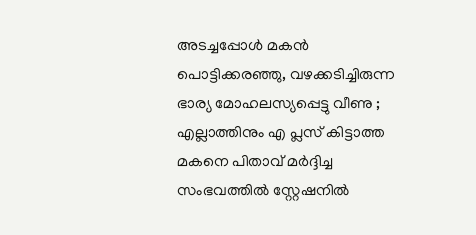അടച്ചപ്പോള്‍ മകന്‍ പൊട്ടിക്കരഞ്ഞു, വഴക്കടിച്ചിരുന്ന ഭാര്യ മോഹലസ്യപ്പെട്ടു വീണു ; എല്ലാത്തിനും എ പ്ലസ് കിട്ടാത്ത മകനെ പിതാവ് മര്‍ദ്ദിച്ച സംഭവത്തില്‍ സ്റ്റേഷനില്‍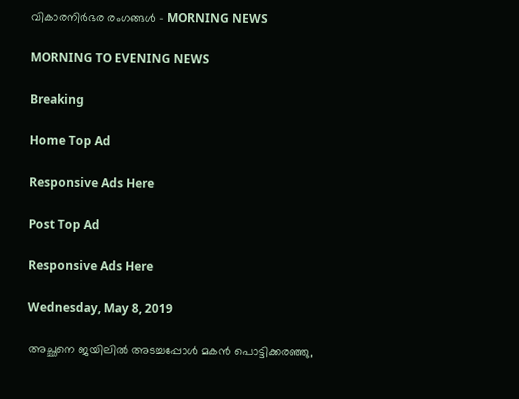വികാരനിര്‍ഭര രംഗങ്ങള്‍ - MORNING NEWS

MORNING TO EVENING NEWS

Breaking

Home Top Ad

Responsive Ads Here

Post Top Ad

Responsive Ads Here

Wednesday, May 8, 2019

അച്ഛനെ ജയിലില്‍ അടച്ചപ്പോള്‍ മകന്‍ പൊട്ടിക്കരഞ്ഞു,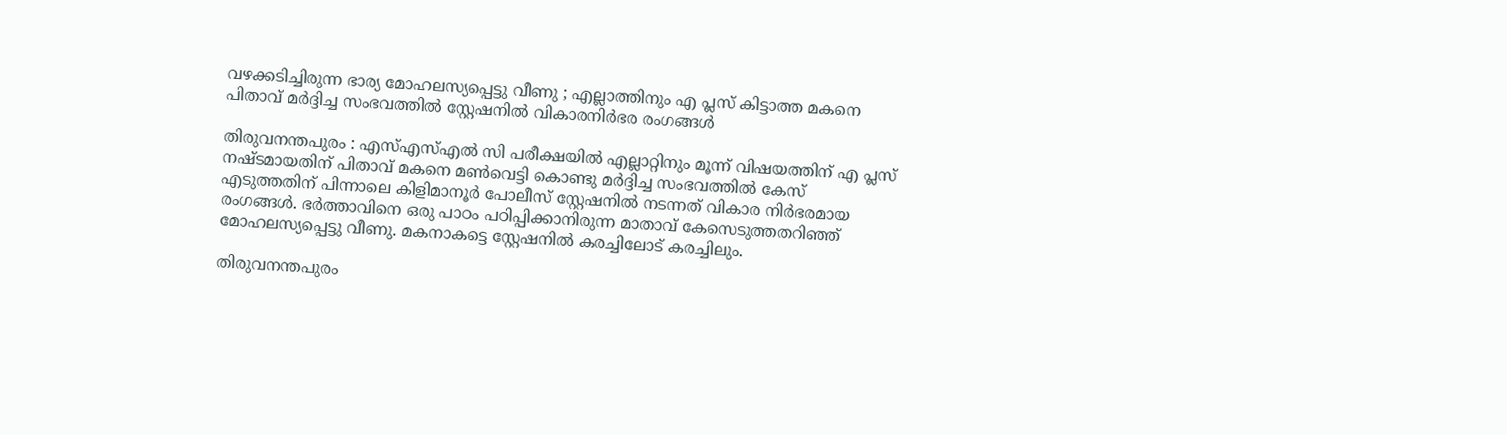വഴക്കടിച്ചിരുന്ന ഭാര്യ മോഹലസ്യപ്പെട്ടു വീണു ; എല്ലാത്തിനും എ പ്ലസ് കിട്ടാത്ത മകനെ പിതാവ് മര്‍ദ്ദിച്ച സംഭവത്തില്‍ സ്റ്റേഷനില്‍ വികാരനിര്‍ഭര രംഗങ്ങള്‍

തിരുവനന്തപുരം : എസ്എസ്എല്‍ സി പരീക്ഷയില്‍ എല്ലാറ്റിനും മൂന്ന് വിഷയത്തിന് എ പ്ലസ് നഷ്ടമായതിന് പിതാവ് മകനെ മണ്‍വെട്ടി കൊണ്ടു മര്‍ദ്ദിച്ച സംഭവത്തില്‍ കേസ് എടുത്തതിന് പിന്നാലെ കിളിമാനൂര്‍ പോലീസ് സ്റ്റേഷനില്‍ നടന്നത് വികാര നിര്‍ഭരമായ രംഗങ്ങള്‍. ഭര്‍ത്താവിനെ ഒരു പാഠം പഠിപ്പിക്കാനിരുന്ന മാതാവ് കേസെടുത്തതറിഞ്ഞ് മോഹലസ്യപ്പെട്ടു വീണു. മകനാകട്ടെ സ്റ്റേഷനില്‍ കരച്ചിലോട് കരച്ചിലും.

തിരുവനന്തപുരം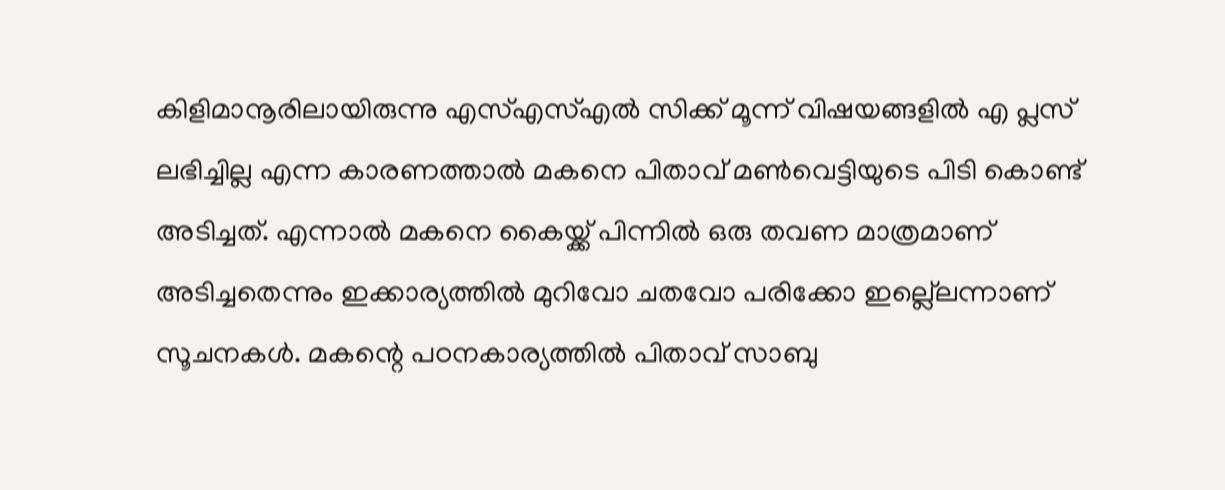കിളിമാനൂരിലായിരുന്നു എസ്എസ്എല്‍ സിക്ക് മൂന്ന് വിഷയങ്ങളില്‍ എ പ്ലസ് ലഭിച്ചില്ല എന്ന കാരണത്താല്‍ മകനെ പിതാവ് മണ്‍വെട്ടിയുടെ പിടി കൊണ്ട് അടിച്ചത്. എന്നാല്‍ മകനെ കൈയ്ക്ക് പിന്നില്‍ ഒരു തവണ മാത്രമാണ് അടിച്ചതെന്നും ഇക്കാര്യത്തില്‍ മുറിവോ ചതവോ പരിക്കോ ഇല്ല്ലെന്നാണ് സൂചനകള്‍. മകന്റെ പഠനകാര്യത്തില്‍ പിതാവ് സാബു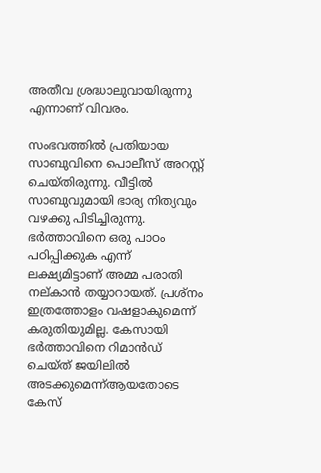അതീവ ശ്രദ്ധാലുവായിരുന്നു എന്നാണ് വിവരം.

സംഭവത്തില്‍ പ്രതിയായ സാബുവിനെ പൊലീസ് അറസ്റ്റ് ചെയ്തിരുന്നു. വീട്ടില്‍ സാബുവുമായി ഭാര്യ നിത്യവും വഴക്കു പിടിച്ചിരുന്നു. ഭര്‍ത്താവിനെ ഒരു പാഠം പഠിപ്പിക്കുക എന്ന് ലക്ഷ്യമിട്ടാണ് അമ്മ പരാതി നല്കാന്‍ തയ്യാറായത്. പ്രശ്നം ഇത്രത്തോളം വഷളാകുമെന്ന് കരുതിയുമില്ല. കേസായി ഭര്‍ത്താവിനെ റിമാന്‍ഡ് ചെയ്ത് ജയിലില്‍ അടക്കുമെന്ന്ആയതോടെ കേസ്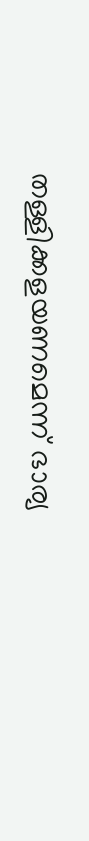തള്ളിക്കളയണമെന്ന് ഭാര്യ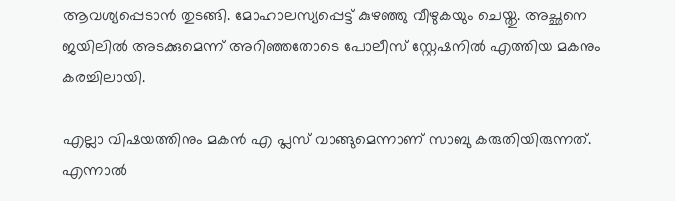ആവശ്യപ്പെടാന്‍ തുടങ്ങി. മോഹാലസ്യപ്പെട്ട് കുഴഞ്ഞു വീഴുകയും ചെയ്തു. അച്ഛനെ ജയിലില്‍ അടക്കുമെന്ന് അറിഞ്ഞതോടെ പോലീസ് സ്റ്റേഷനില്‍ എത്തിയ മകനും കരച്ചിലായി.

എല്ലാ വിഷയത്തിനും മകന്‍ എ പ്ലസ് വാങ്ങുമെന്നാണ് സാബു കരുതിയിരുന്നത്. എന്നാല്‍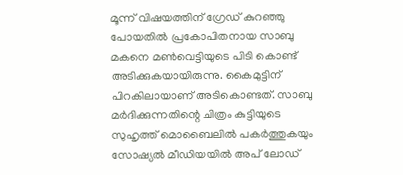മൂന്ന് വിഷയത്തിന് ഗ്രേഡ് കുറഞ്ഞു പോയതില്‍ പ്രകോപിതനായ സാബു മകനെ മണ്‍വെട്ടിയുടെ പിടി കൊണ്ട് അടിക്കുകയായിരുന്നു. കൈമുട്ടിന് പിറകിലായാണ് അടികൊണ്ടത്. സാബു മര്‍ദിക്കുന്നതിന്റെ ചിത്രം കുട്ടിയുടെ സുഹൃത്ത് മൊബൈലില്‍ പകര്‍ത്തുകയും സോഷ്യല്‍ മീഡിയയില്‍ അപ് ലോഡ്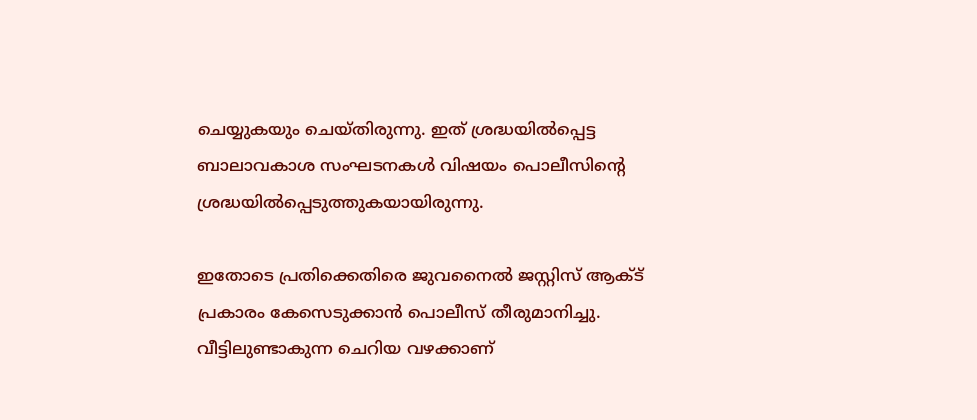ചെയ്യുകയും ചെയ്തിരുന്നു. ഇത് ശ്രദ്ധയില്‍പ്പെട്ട ബാലാവകാശ സംഘടനകള്‍ വിഷയം പൊലീസിന്റെ ശ്രദ്ധയില്‍പ്പെടുത്തുകയായിരുന്നു.

ഇതോടെ പ്രതിക്കെതിരെ ജുവനൈല്‍ ജസ്റ്റിസ് ആക്ട് പ്രകാരം കേസെടുക്കാന്‍ പൊലീസ് തീരുമാനിച്ചു. വീട്ടിലുണ്ടാകുന്ന ചെറിയ വഴക്കാണ്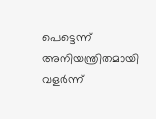പെട്ടെന്ന് അനിയന്ത്രിതമായി വളര്‍ന്ന്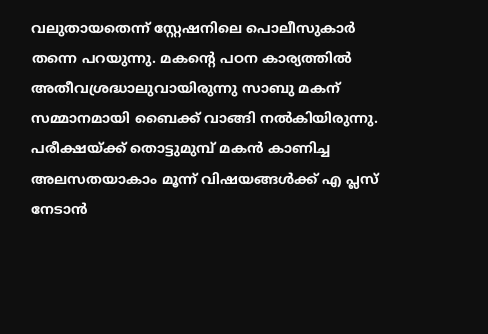വലുതായതെന്ന് സ്റ്റേഷനിലെ പൊലീസുകാര്‍ തന്നെ പറയുന്നു. മകന്റെ പഠന കാര്യത്തില്‍ അതീവശ്രദ്ധാലുവായിരുന്നു സാബു മകന് സമ്മാനമായി ബൈക്ക് വാങ്ങി നല്‍കിയിരുന്നു. പരീക്ഷയ്ക്ക് തൊട്ടുമുമ്പ് മകന്‍ കാണിച്ച അലസതയാകാം മൂന്ന് വിഷയങ്ങള്‍ക്ക് എ പ്ലസ് നേടാന്‍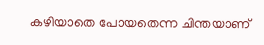കഴിയാതെ പോയതെന്ന ചിന്തയാണ്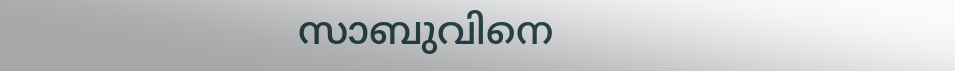സാബുവിനെ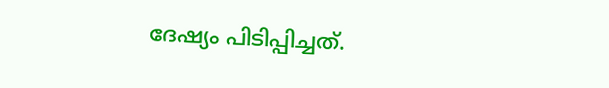ദേഷ്യം പിടിപ്പിച്ചത്.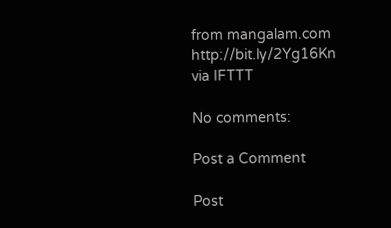from mangalam.com http://bit.ly/2Yg16Kn
via IFTTT

No comments:

Post a Comment

Post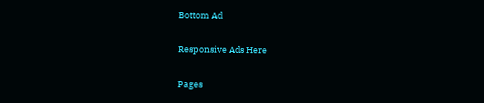Bottom Ad

Responsive Ads Here

Pages